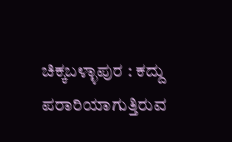ಚಿಕ್ಕಬಳ್ಳಾಪುರ : ಕದ್ದು ಪರಾರಿಯಾಗುತ್ತಿರುವ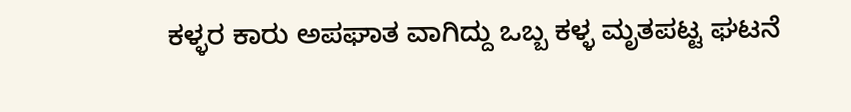ಕಳ್ಳರ ಕಾರು ಅಪಘಾತ ವಾಗಿದ್ದು ಒಬ್ಬ ಕಳ್ಳ ಮೃತಪಟ್ಟ ಘಟನೆ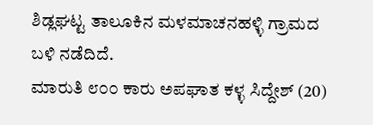ಶಿಡ್ಲಘಟ್ಟ ತಾಲೂಕಿನ ಮಳಮಾಚನಹಳ್ಳಿ ಗ್ರಾಮದ ಬಳಿ ನಡೆದಿದೆ.
ಮಾರುತಿ ೮೦೦ ಕಾರು ಅಪಘಾತ ಕಳ್ಳ ಸಿದ್ದೇಶ್ (20)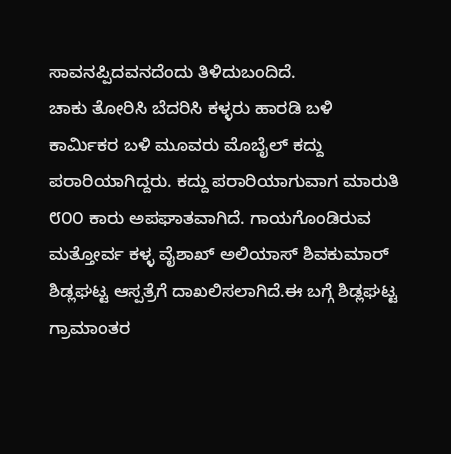ಸಾವನಪ್ಪಿದವನದೆಂದು ತಿಳಿದುಬಂದಿದೆ.
ಚಾಕು ತೋರಿಸಿ ಬೆದರಿಸಿ ಕಳ್ಳರು ಹಾರಡಿ ಬಳಿ ಕಾರ್ಮಿಕರ ಬಳಿ ಮೂವರು ಮೊಬೈಲ್ ಕದ್ದು ಪರಾರಿಯಾಗಿದ್ದರು. ಕದ್ದು ಪರಾರಿಯಾಗುವಾಗ ಮಾರುತಿ ೮೦೦ ಕಾರು ಅಪಘಾತವಾಗಿದೆ. ಗಾಯಗೊಂಡಿರುವ ಮತ್ತೋರ್ವ ಕಳ್ಳ ವೈಶಾಖ್ ಅಲಿಯಾಸ್ ಶಿವಕುಮಾರ್ ಶಿಡ್ಲಘಟ್ಟ ಆಸ್ಪತ್ರೆಗೆ ದಾಖಲಿಸಲಾಗಿದೆ.ಈ ಬಗ್ಗೆ ಶಿಡ್ಲಘಟ್ಟ ಗ್ರಾಮಾಂತರ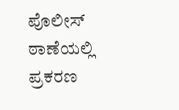ಪೊಲೀಸ್ ಠಾಣೆಯಲ್ಲಿ ಪ್ರಕರಣ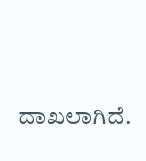ದಾಖಲಾಗಿದೆ.